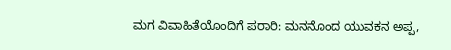ಮಗ ವಿವಾಹಿತೆಯೊಂದಿಗೆ ಪರಾರಿ: ಮನನೊಂದ ಯುವಕನ ಅಪ್ಪ,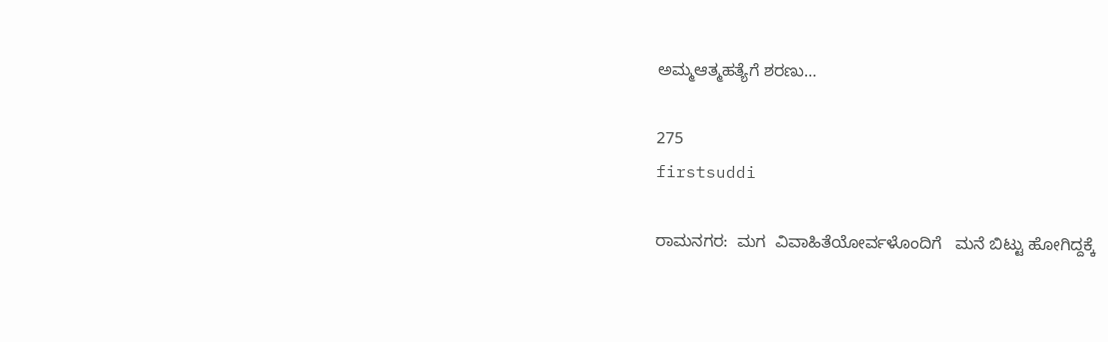ಅಮ್ಮಆತ್ಮಹತ್ಯೆಗೆ ಶರಣು…

275
firstsuddi

ರಾಮನಗರ:  ಮಗ  ವಿವಾಹಿತೆಯೋರ್ವಳೊಂದಿಗೆ   ಮನೆ ಬಿಟ್ಟು ಹೋಗಿದ್ದಕ್ಕೆ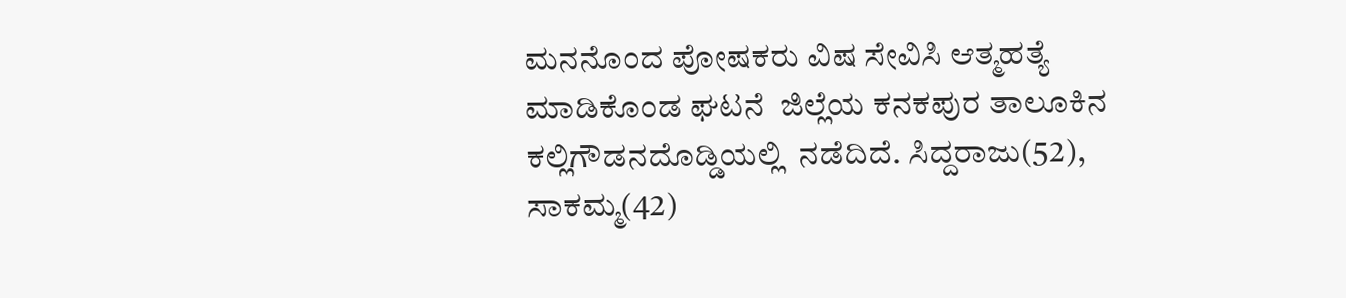ಮನನೊಂದ ಪೋಷಕರು ವಿಷ ಸೇವಿಸಿ ಆತ್ಮಹತ್ಯೆ ಮಾಡಿಕೊಂಡ ಘಟನೆ  ಜಿಲ್ಲೆಯ ಕನಕಪುರ ತಾಲೂಕಿನ ಕಲ್ಲಿಗೌಡನದೊಡ್ಡಿಯಲ್ಲಿ  ನಡೆದಿದೆ. ಸಿದ್ದರಾಜು(52), ಸಾಕಮ್ಮ(42)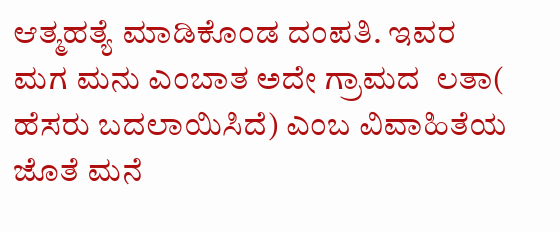ಆತ್ಮಹತ್ಯೆ ಮಾಡಿಕೊಂಡ ದಂಪತಿ. ಇವರ  ಮಗ ಮನು ಎಂಬಾತ ಅದೇ ಗ್ರಾಮದ  ಲತಾ( ಹೆಸರು ಬದಲಾಯಿಸಿದೆ) ಎಂಬ ವಿವಾಹಿತೆಯ ಜೊತೆ ಮನೆ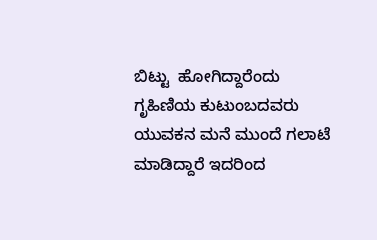ಬಿಟ್ಟು  ಹೋಗಿದ್ದಾರೆಂದು  ಗೃಹಿಣಿಯ ಕುಟುಂಬದವರು ಯುವಕನ ಮನೆ ಮುಂದೆ ಗಲಾಟೆ ಮಾಡಿದ್ದಾರೆ ಇದರಿಂದ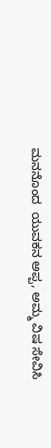ಮನನೊಂದ  ಯುವಕನ ಅಪ್ಪ, ಅಮ್ಮ ವಿಷ ಸೇವಿಸಿ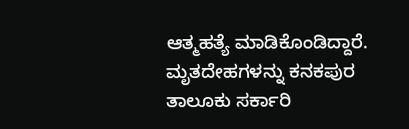ಆತ್ಮಹತ್ಯೆ ಮಾಡಿಕೊಂಡಿದ್ದಾರೆ.  ಮೃತದೇಹಗಳನ್ನು ಕನಕಪುರ ತಾಲೂಕು ಸರ್ಕಾರಿ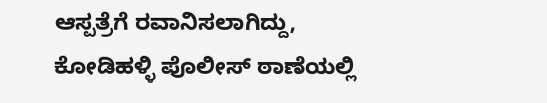ಆಸ್ಪತ್ರೆಗೆ ರವಾನಿಸಲಾಗಿದ್ದು, ಕೋಡಿಹಳ್ಳಿ ಪೊಲೀಸ್ ಠಾಣೆಯಲ್ಲಿ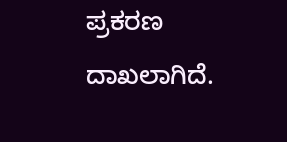ಪ್ರಕರಣ ದಾಖಲಾಗಿದೆ.